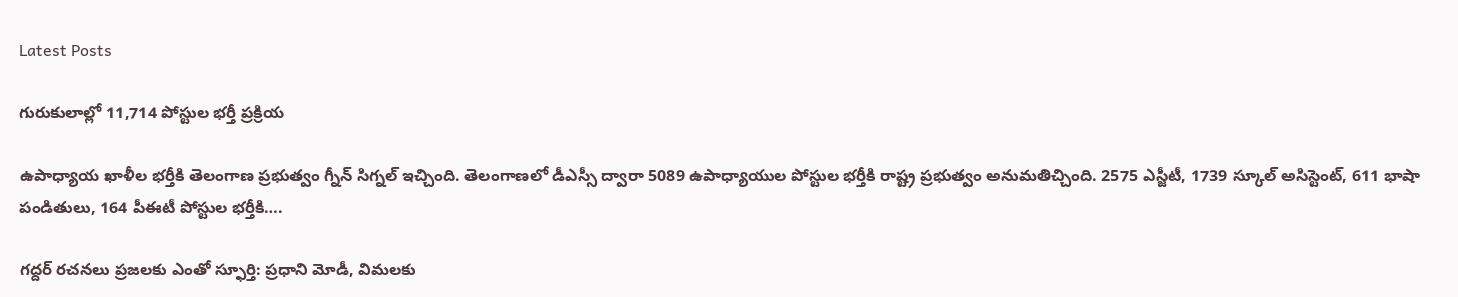Latest Posts

గురుకులాల్లో 11,714 పోస్టుల భర్తీ ప్రక్రియ

ఉపాధ్యాయ ఖాళీల భర్తీకి తెలంగాణ ప్రభుత్వం గ్నీన్ సిగ్నల్ ఇచ్చింది. తెలంగాణలో డీఎస్సీ ద్వారా 5089 ఉపాధ్యాయుల పోస్టుల భర్తీకి రాష్ట్ర ప్రభుత్వం అనుమతిచ్చింది. 2575 ఎస్జీటీ, 1739 స్కూల్ అసిస్టెంట్, 611 భాషా పండితులు, 164 పీఈటీ పోస్టుల భర్తీకి….

గద్దర్ రచనలు ప్రజలకు ఎంతో స్ఫూర్తి: ప్రధాని మోడీ, విమలకు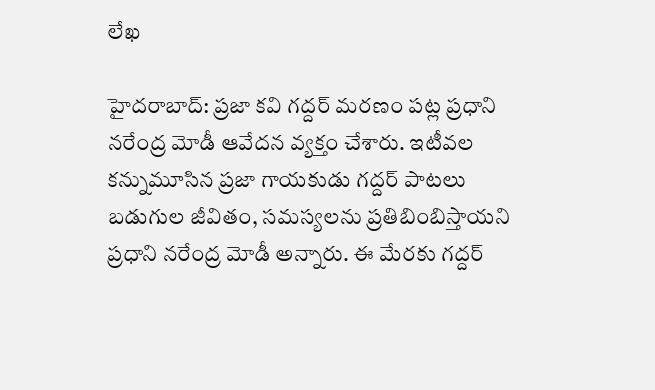లేఖ

హైదరాబాద్: ప్రజా కవి గద్దర్ మరణం పట్ల ప్రధాని నరేంద్ర మోడీ ఆవేదన వ్యక్తం చేశారు. ఇటీవల కన్నుమూసిన ప్రజా గాయకుడు గద్దర్ పాటలు బడుగుల జీవితం, సమస్యలను ప్రతిబింబిస్తాయని ప్రధాని నరేంద్ర మోడీ అన్నారు. ఈ మేరకు గద్దర్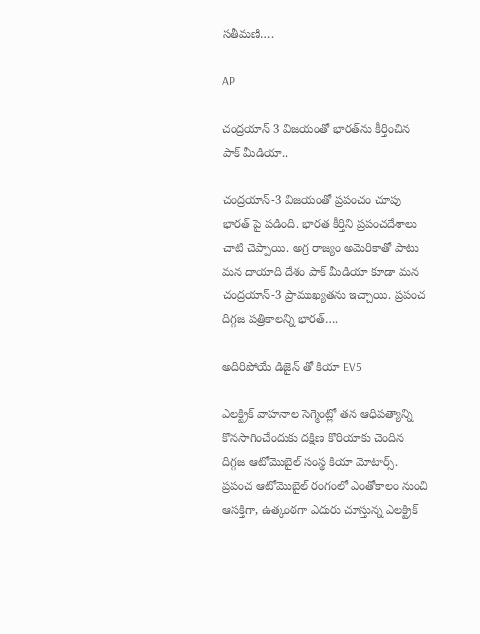సతీమణి….

AP

చంద్రయాన్ 3 విజయంతో భారత్‍ను కీర్తించిన పాక్ మీడియా..

చంద్రయాన్-3 విజయంతో ప్రపంచం చూపు భారత్ పై పడింది. భారత కీర్తిని ప్రపంచదేశాలు చాటి చెప్పాయి. అగ్ర రాజ్యం అమెరికాతో పాటు మన దాయాది దేశం పాక్ మీడియా కూడా మన చంద్రయాన్-3 ప్రాముఖ్యతను ఇచ్చాయి. ప్రపంచ దిగ్గజ పత్రికాలన్ని భారత్….

అదిరిపోయే డిజైన్ తో కియా EV5

ఎలక్ట్రిక్ వాహనాల సెగ్మెంట్లో తన ఆధిపత్యాన్ని కొనసాగించేందుకు దక్షిణ కొరియాకు చెందిన దిగ్గజ ఆటోమొబైల్ సంస్థ కియా మోటార్స్. ప్రపంచ ఆటోమొబైల్ రంగంలో ఎంతోకాలం నుంచి ఆసక్తిగా, ఉత్కంఠగా ఎదురు చూస్తున్న ఎలక్ట్రిక్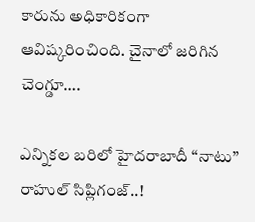కారును అధికారికంగా ఆవిష్కరించింది. చైనాలో జరిగిన చెంగ్డూ….

ఎన్నికల బరిలో హైదరాబాదీ “నాటు” రాహుల్ సిప్లిగంజ్..!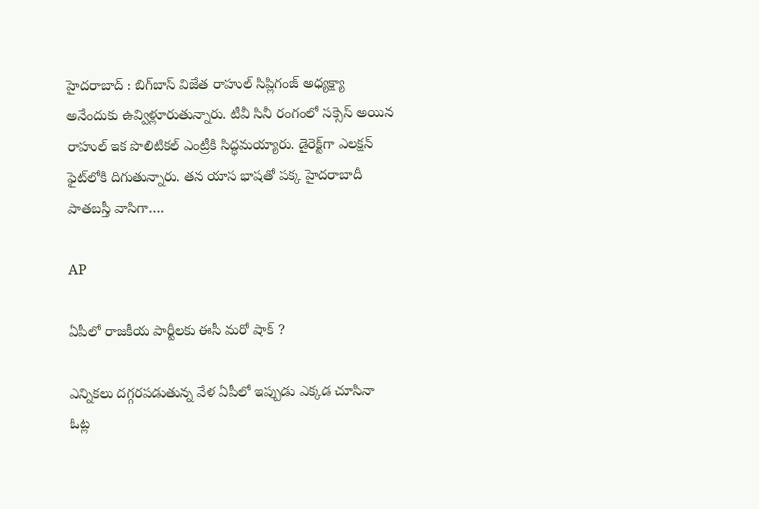హైదరాబాద్ : బిగ్‌బాస్ విజేత రాహుల్ సిప్లిగంజ్ అధ్యక్ష్యా అనేందుకు ఉవ్విళ్లూరుతున్నారు. టీవీ సినీ రంగంలో సక్సెస్ అయిన రాహుల్ ఇక పొలిటికల్ ఎంట్రీకి సిద్ధమయ్యారు. డైరెక్ట్‌గా ఎలక్షన్ ఫైట్‌లోకి దిగుతున్నారు. తన యాస భాషతో పక్క హైదరాబాదీ పాతబస్తీ వాసిగా….

AP

ఏపీలో రాజకీయ పార్టీలకు ఈసీ మరో షాక్ ?

ఎన్నికలు దగ్గరపడుతున్న వేళ ఏపీలో ఇప్పుడు ఎక్కడ చూసినా ఓట్ల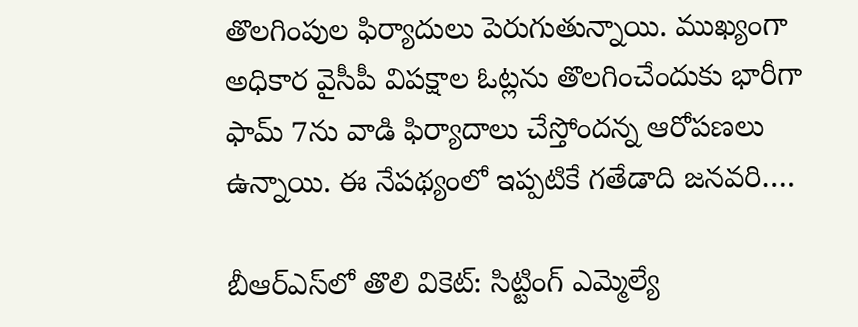తొలగింపుల ఫిర్యాదులు పెరుగుతున్నాయి. ముఖ్యంగా అధికార వైసీపీ విపక్షాల ఓట్లను తొలగించేందుకు భారీగా ఫామ్ 7ను వాడి ఫిర్యాదాలు చేస్తోందన్న ఆరోపణలు ఉన్నాయి. ఈ నేపథ్యంలో ఇప్పటికే గతేడాది జనవరి….

బీఆర్ఎస్‌లో తొలి వికెట్: సిట్టింగ్ ఎమ్మెల్యే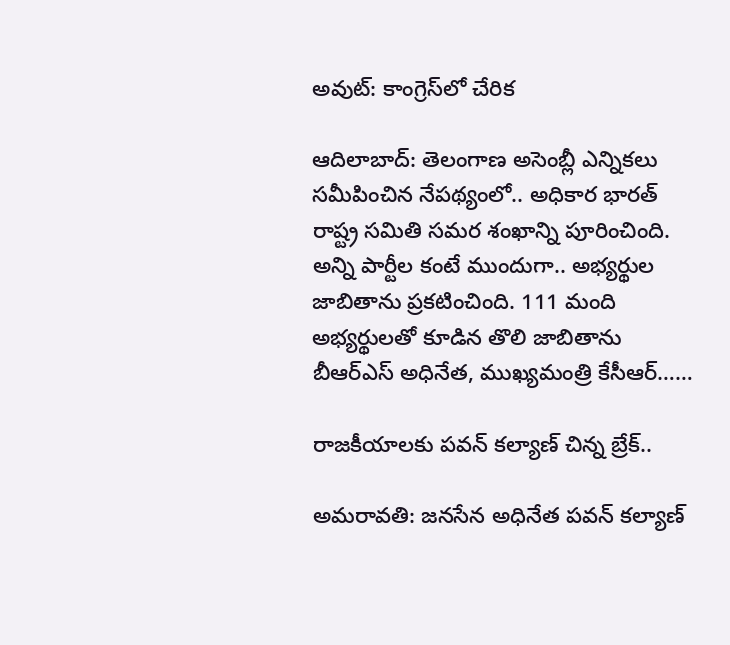అవుట్: కాంగ్రెస్‌లో చేరిక

ఆదిలాబాద్: తెలంగాణ అసెంబ్లీ ఎన్నికలు సమీపించిన నేపథ్యంలో.. అధికార భారత్ రాష్ట్ర సమితి సమర శంఖాన్ని పూరించింది. అన్ని పార్టీల కంటే ముందుగా.. అభ్యర్థుల జాబితాను ప్రకటించింది. 111 మంది అభ్యర్థులతో కూడిన తొలి జాబితాను బీఆర్ఎస్ అధినేత, ముఖ్యమంత్రి కేసీఆర్……

రాజకీయాలకు పవన్ కల్యాణ్ చిన్న బ్రేక్..

అమరావతి: జనసేన అధినేత పవన్ కల్యాణ్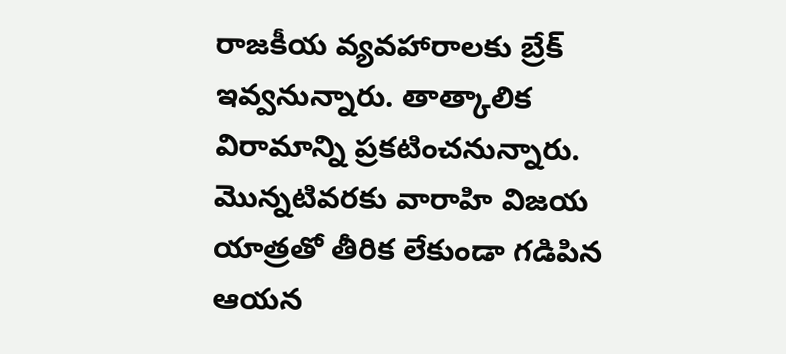రాజకీయ వ్యవహారాలకు బ్రేక్ ఇవ్వనున్నారు. తాత్కాలిక విరామాన్ని ప్రకటించనున్నారు. మొన్నటివరకు వారాహి విజయ యాత్రతో తీరిక లేకుండా గడిపిన ఆయన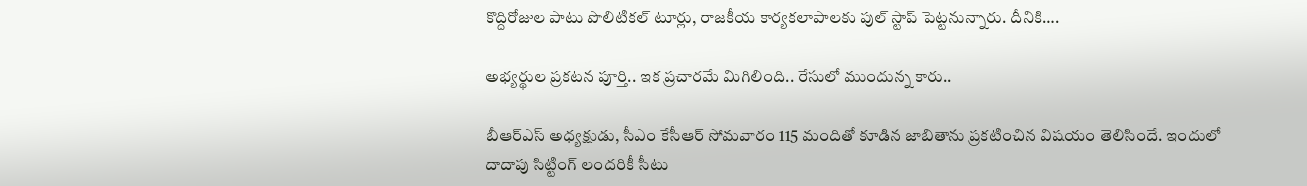కొద్దిరోజుల పాటు పొలిటికల్ టూర్లు, రాజకీయ కార్యకలాపాలకు పుల్ స్టాప్ పెట్టనున్నారు. దీనికి….

అభ్యర్థుల ప్రకటన పూర్తి.. ఇక ప్రచారమే మిగిలింది.. రేసులో ముందున్న కారు..

బీఆర్ఎస్ అధ్యక్షుడు, సీఎం కేసీఆర్ సోమవారం 115 మందితో కూడిన జాబితాను ప్రకటించిన విషయం తెలిసిందే. ఇందులో దాదాపు సిట్టింగ్ లందరికీ సీటు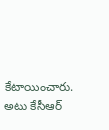కేటాయించారు. అటు కేసీఆర్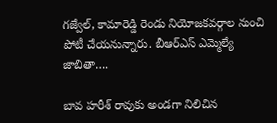గజ్వేల్, కామారెడ్డి రెండు నియోజకవర్గాల నుంచి పోటీ చేయనున్నారు. బీఆర్ఎస్ ఎమ్మెల్యే జాబితా….

బావ హరీశ్ రావుకు అండగా నిలిచిన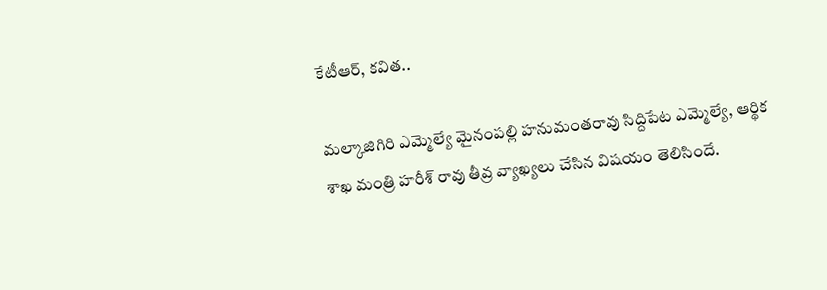కేటీఆర్, కవిత..

మల్కాజిగిరి ఎమ్మెల్యే మైనంపల్లి హనుమంతరావు సిద్దిపేట ఎమ్మెల్యే, ఆర్థిక శాఖ మంత్రి హరీశ్ రావు తీవ్ర వ్యాఖ్యలు చేసిన విషయం తెలిసిందే.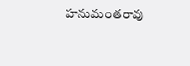హనుమంతరావు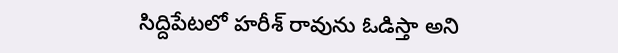సిద్దిపేటలో హరీశ్ రావును ఓడిస్తా అని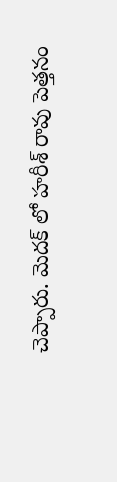చెప్పారు. మెదక్ లో హరీశ్ రావు పెత్తనం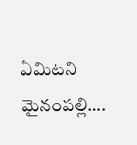ఏమిటని మైనంపల్లి….